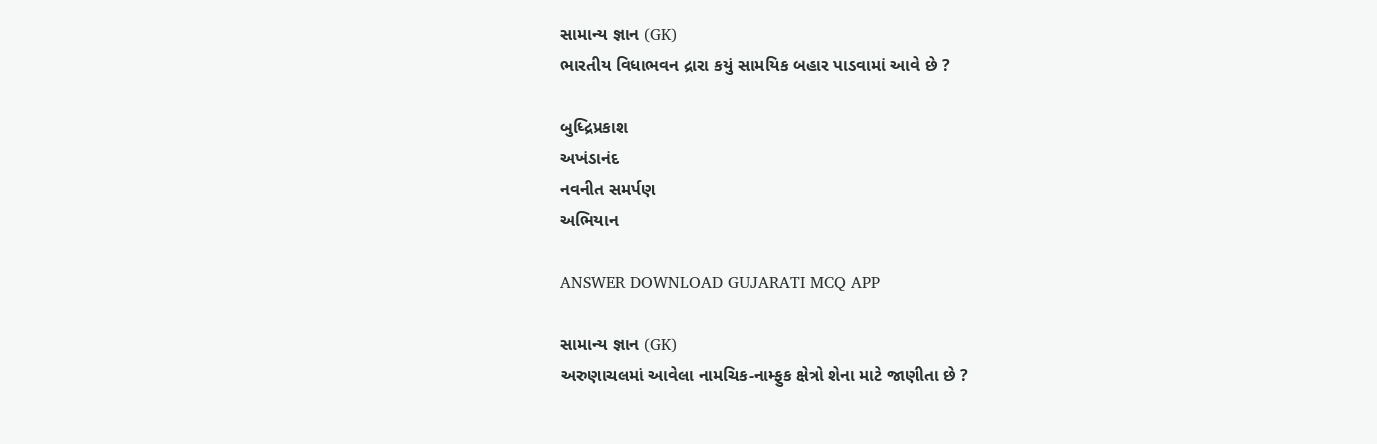સામાન્ય જ્ઞાન (GK)
ભારતીય વિધાભવન દ્રારા કયું સામયિક બહાર પાડવામાં આવે છે ?

બુધ્દ્રિપ્રકાશ
અખંડાનંદ
નવનીત સમર્પણ
અભિયાન

ANSWER DOWNLOAD GUJARATI MCQ APP

સામાન્ય જ્ઞાન (GK)
અરુણાચલમાં આવેલા નામચિક-નામ્ફુક ક્ષેત્રો શેના માટે જાણીતા છે ?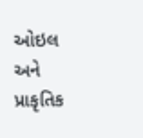ઓઇલ અને પ્રાકૃતિક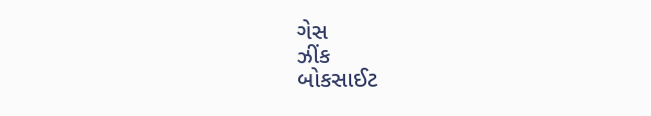ગેસ
ઝીંક
બોકસાઈટ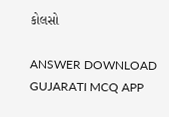કોલસો

ANSWER DOWNLOAD GUJARATI MCQ APP